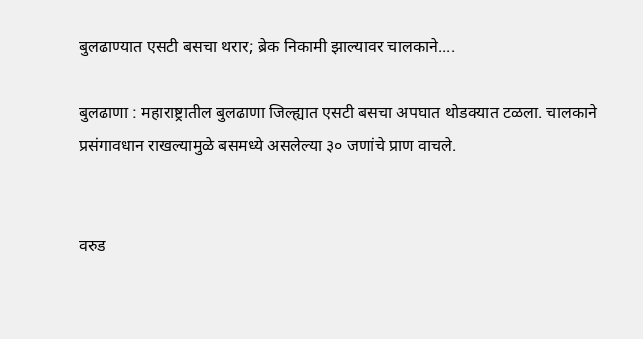बुलढाण्यात एसटी बसचा थरार; ब्रेक निकामी झाल्यावर चालकाने....

बुलढाणा : महाराष्ट्रातील बुलढाणा जिल्ह्यात एसटी बसचा अपघात थोडक्यात टळला. चालकाने प्रसंगावधान राखल्यामुळे बसमध्ये असलेल्या ३० जणांचे प्राण वाचले.


वरुड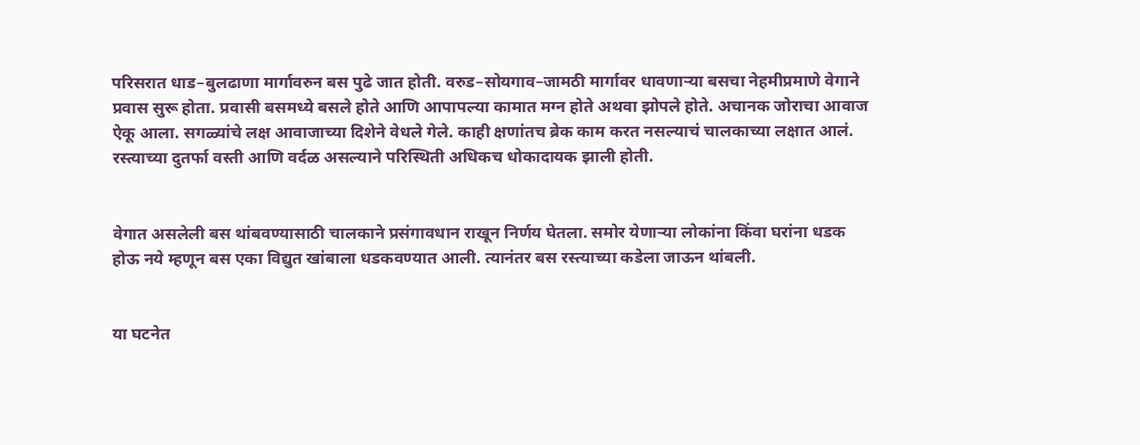परिसरात धाड–बुलढाणा मार्गावरुन बस पुढे जात होती. वरुड–सोयगाव–जामठी मार्गावर धावणाऱ्या बसचा नेहमीप्रमाणे वेगाने प्रवास सुरू होता. प्रवासी बसमध्ये बसले होते आणि आपापल्या कामात मग्न होते अथवा झोपले होते. अचानक जोराचा आवाज ऐकू आला. सगळ्यांचे लक्ष आवाजाच्या दिशेने वेधले गेले. काही क्षणांतच ब्रेक काम करत नसल्याचं चालकाच्या लक्षात आलं. रस्त्याच्या दुतर्फा वस्ती आणि वर्दळ असल्याने परिस्थिती अधिकच धोकादायक झाली होती.


वेगात असलेली बस थांबवण्यासाठी चालकाने प्रसंगावधान राखून निर्णय घेतला. समोर येणाऱ्या लोकांना किंवा घरांना धडक होऊ नये म्हणून बस एका विद्युत खांबाला धडकवण्यात आली. त्यानंतर बस रस्त्याच्या कडेला जाऊन थांबली.


या घटनेत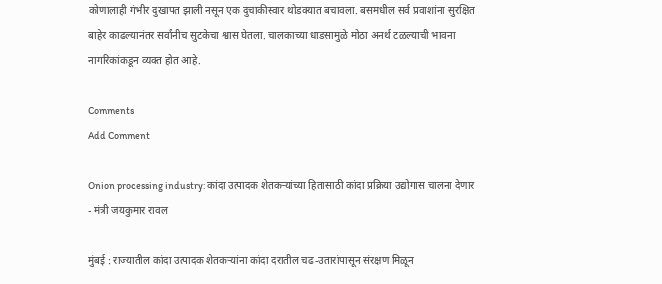कोणालाही गंभीर दुखापत झाली नसून एक दुचाकीस्वार थोडक्यात बचावला. बसमधील सर्व प्रवाशांना सुरक्षित बाहेर काढल्यानंतर सर्वांनीच सुटकेचा श्वास घेतला. चालकाच्या धाडसामुळे मोठा अनर्थ टळल्याची भावना नागरिकांकडून व्यक्त होत आहे.

Comments
Add Comment

Onion processing industry: कांदा उत्पादक शेतकऱ्यांच्या हितासाठी कांदा प्रक्रिया उद्योगास चालना देणार - मंत्री जयकुमार रावल

मुंबई : राज्यातील कांदा उत्पादक शेतकऱ्यांना कांदा दरातील चढ-उतारांपासून संरक्षण मिळून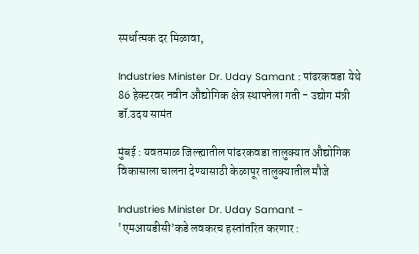स्पर्धात्मक दर मिळावा,

Industries Minister Dr. Uday Samant : पांढरकवडा येथे 86 हेक्टरवर नवीन औद्योगिक क्षेत्र स्थापनेला गती - उद्योग मंत्री डॉ.उदय सामंत

मुंबई : यवतमाळ जिल्ह्यातील पांढरकवडा तालुक्यात औद्योगिक विकासाला चालना देण्यासाठी केळापूर तालुक्यातील मौजे

Industries Minister Dr. Uday Samant - 'एमआयडीसी’कडे लवकरच हस्तांतरित करणार :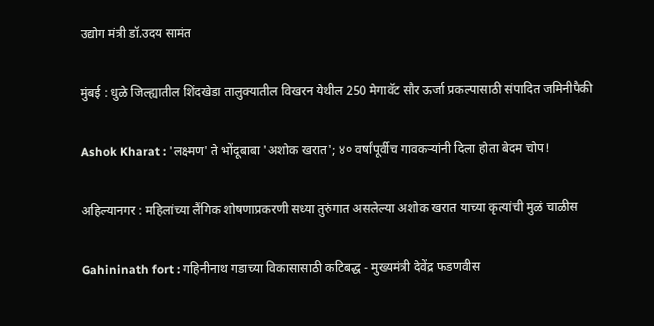उद्योग मंत्री डॉ.उदय सामंत

मुंबई : धुळे जिल्ह्यातील शिंदखेडा तालुक्यातील विखरन येथील 250 मेगावॅट सौर ऊर्जा प्रकल्पासाठी संपादित जमिनीपैकी

Ashok Kharat : 'लक्ष्मण' ते भोंदूबाबा 'अशोक खरात'; ४० वर्षांपूर्वीच गावकऱ्यांनी दिला होता बेदम चोप!

अहिल्यानगर : महिलांच्या लैंगिक शोषणाप्रकरणी सध्या तुरुंगात असलेल्या अशोक खरात याच्या कृत्यांची मुळं चाळीस

Gahininath fort : गहिनीनाथ गडाच्या विकासासाठी कटिबद्ध - मुख्यमंत्री देवेंद्र फडणवीस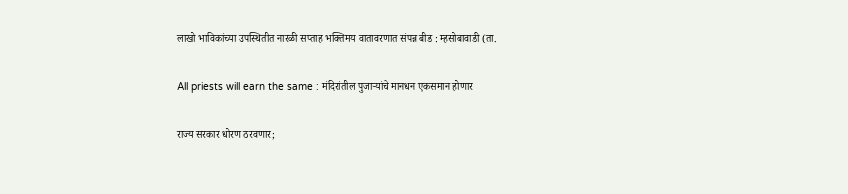लाखो भाविकांच्या उपस्थितीत नारळी सप्ताह भक्तिमय वातावरणात संपन्न बीड : म्हसोबावाडी (ता.

All priests will earn the same : मंदिरांतील पुजाऱ्यांचे मानधन एकसमान होणार

राज्य सरकार धोरण ठरवणार;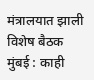मंत्रालयात झाली विशेष बैठक मुंबई : काही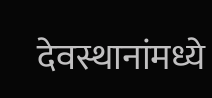देवस्थानांमध्ये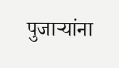पुजाऱ्यांना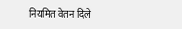नियमित वेतन दिले